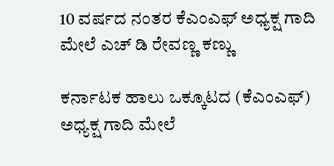10 ವರ್ಷದ ನಂತರ ಕೆಎಂಎಫ್ ಅಧ್ಯಕ್ಷ ಗಾದಿ ಮೇಲೆ ಎಚ್ ಡಿ ರೇವಣ್ಣ ಕಣ್ಣು

ಕರ್ನಾಟಕ ಹಾಲು ಒಕ್ಕೂಟದ (ಕೆಎಂಎಫ್) ಅಧ್ಯಕ್ಷ ಗಾದಿ ಮೇಲೆ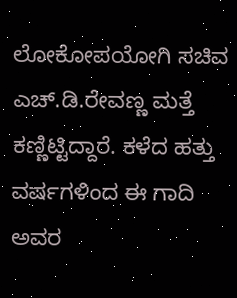ಲೋಕೋಪಯೋಗಿ ಸಚಿವ ಎಚ್.ಡಿ.ರೇವಣ್ಣ ಮತ್ತೆ ಕಣ್ಣಿಟ್ಟಿದ್ದಾರೆ. ಕಳೆದ ಹತ್ತು ವರ್ಷಗಳಿಂದ ಈ ಗಾದಿ ಅವರ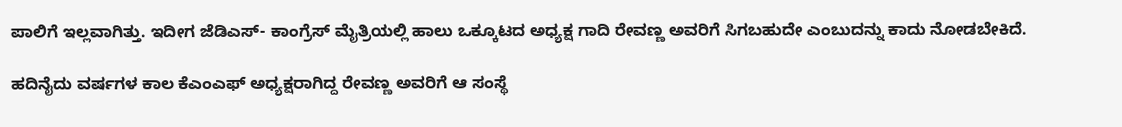ಪಾಲಿಗೆ ಇಲ್ಲವಾಗಿತ್ತು. ಇದೀಗ ಜೆಡಿಎಸ್- ಕಾಂಗ್ರೆಸ್ ಮೈತ್ರಿಯಲ್ಲಿ ಹಾಲು ಒಕ್ಕೂಟದ ಅಧ್ಯಕ್ಷ ಗಾದಿ ರೇವಣ್ಣ ಅವರಿಗೆ ಸಿಗಬಹುದೇ ಎಂಬುದನ್ನು ಕಾದು ನೋಡಬೇಕಿದೆ.

ಹದಿನೈದು ವರ್ಷಗಳ ಕಾಲ ಕೆಎಂಎಫ್ ಅಧ್ಯಕ್ಷರಾಗಿದ್ದ ರೇವಣ್ಣ ಅವರಿಗೆ ಆ ಸಂಸ್ಥೆ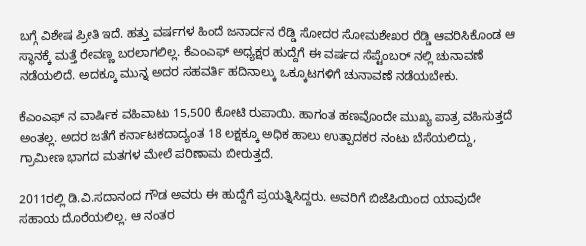ಬಗ್ಗೆ ವಿಶೇಷ ಪ್ರೀತಿ ಇದೆ. ಹತ್ತು ವರ್ಷಗಳ ಹಿಂದೆ ಜನಾರ್ದನ ರೆಡ್ಡಿ ಸೋದರ ಸೋಮಶೇಖರ ರೆಡ್ಡಿ ಆವರಿಸಿಕೊಂಡ ಆ ಸ್ಥಾನಕ್ಕೆ ಮತ್ತೆ ರೇವಣ್ಣ ಬರಲಾಗಲಿಲ್ಲ. ಕೆಎಂಎಫ್ ಅಧ್ಯಕ್ಷರ ಹುದ್ದೆಗೆ ಈ ವರ್ಷದ ಸೆಪ್ಟೆಂಬರ್ ನಲ್ಲಿ ಚುನಾವಣೆ ನಡೆಯಲಿದೆ. ಅದಕ್ಕೂ ಮುನ್ನ ಅದರ ಸಹವರ್ತಿ ಹದಿನಾಲ್ಕು ಒಕ್ಕೂಟಗಳಿಗೆ ಚುನಾವಣೆ ನಡೆಯಬೇಕು.

ಕೆಎಂಎಫ್ ನ ವಾರ್ಷಿಕ ವಹಿವಾಟು 15,500 ಕೋಟಿ ರುಪಾಯಿ. ಹಾಗಂತ ಹಣವೊಂದೇ ಮುಖ್ಯ ಪಾತ್ರ ವಹಿಸುತ್ತದೆ ಅಂತಲ್ಲ. ಅದರ ಜತೆಗೆ ಕರ್ನಾಟಕದಾದ್ಯಂತ 18 ಲಕ್ಷಕ್ಕೂ ಅಧಿಕ ಹಾಲು ಉತ್ಪಾದಕರ ನಂಟು ಬೆಸೆಯಲಿದ್ದು, ಗ್ರಾಮೀಣ ಭಾಗದ ಮತಗಳ ಮೇಲೆ ಪರಿಣಾಮ ಬೀರುತ್ತದೆ.

2011ರಲ್ಲಿ ಡಿ.ವಿ.ಸದಾನಂದ ಗೌಡ ಅವರು ಈ ಹುದ್ದೆಗೆ ಪ್ರಯತ್ನಿಸಿದ್ದರು. ಅವರಿಗೆ ಬಿಜೆಪಿಯಿಂದ ಯಾವುದೇ ಸಹಾಯ ದೊರೆಯಲಿಲ್ಲ. ಆ ನಂತರ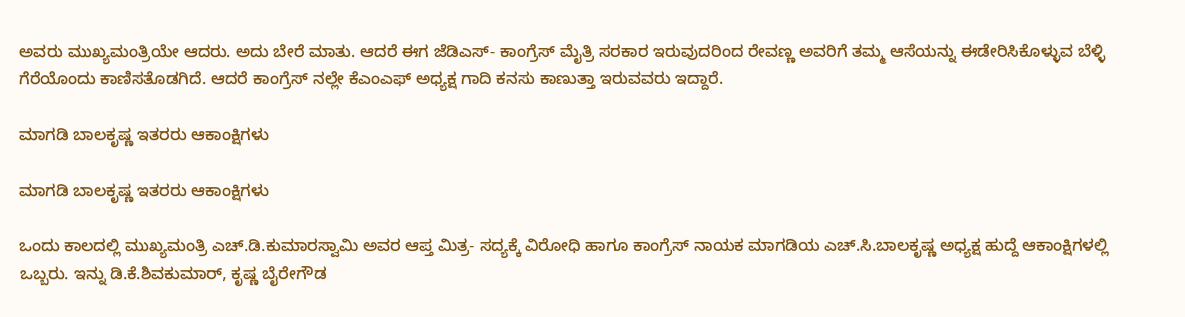ಅವರು ಮುಖ್ಯಮಂತ್ರಿಯೇ ಆದರು. ಅದು ಬೇರೆ ಮಾತು. ಆದರೆ ಈಗ ಜೆಡಿಎಸ್- ಕಾಂಗ್ರೆಸ್ ಮೈತ್ರಿ ಸರಕಾರ ಇರುವುದರಿಂದ ರೇವಣ್ಣ ಅವರಿಗೆ ತಮ್ಮ ಆಸೆಯನ್ನು ಈಡೇರಿಸಿಕೊಳ್ಳುವ ಬೆಳ್ಳಿ ಗೆರೆಯೊಂದು ಕಾಣಿಸತೊಡಗಿದೆ. ಆದರೆ ಕಾಂಗ್ರೆಸ್ ನಲ್ಲೇ ಕೆಎಂಎಫ್ ಅಧ್ಯಕ್ಷ ಗಾದಿ ಕನಸು ಕಾಣುತ್ತಾ ಇರುವವರು ಇದ್ದಾರೆ.

ಮಾಗಡಿ ಬಾಲಕೃಷ್ಣ ಇತರರು ಆಕಾಂಕ್ಷಿಗಳು

ಮಾಗಡಿ ಬಾಲಕೃಷ್ಣ ಇತರರು ಆಕಾಂಕ್ಷಿಗಳು

ಒಂದು ಕಾಲದಲ್ಲಿ ಮುಖ್ಯಮಂತ್ರಿ ಎಚ್.ಡಿ.ಕುಮಾರಸ್ವಾಮಿ ಅವರ ಆಪ್ತ ಮಿತ್ರ- ಸದ್ಯಕ್ಕೆ ವಿರೋಧಿ ಹಾಗೂ ಕಾಂಗ್ರೆಸ್ ನಾಯಕ ಮಾಗಡಿಯ ಎಚ್.ಸಿ.ಬಾಲಕೃಷ್ಣ ಅಧ್ಯಕ್ಷ ಹುದ್ದೆ ಆಕಾಂಕ್ಷಿಗಳಲ್ಲಿ ಒಬ್ಬರು. ಇನ್ನು ಡಿ.ಕೆ.ಶಿವಕುಮಾರ್, ಕೃಷ್ಣ ಬೈರೇಗೌಡ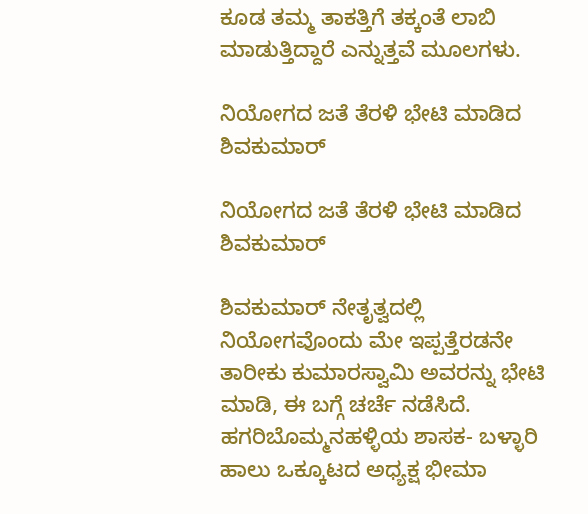ಕೂಡ ತಮ್ಮ ತಾಕತ್ತಿಗೆ ತಕ್ಕಂತೆ ಲಾಬಿ ಮಾಡುತ್ತಿದ್ದಾರೆ ಎನ್ನುತ್ತವೆ ಮೂಲಗಳು.

ನಿಯೋಗದ ಜತೆ ತೆರಳಿ ಭೇಟಿ ಮಾಡಿದ ಶಿವಕುಮಾರ್

ನಿಯೋಗದ ಜತೆ ತೆರಳಿ ಭೇಟಿ ಮಾಡಿದ ಶಿವಕುಮಾರ್

ಶಿವಕುಮಾರ್ ನೇತೃತ್ವದಲ್ಲಿ ನಿಯೋಗವೊಂದು ಮೇ ಇಪ್ಪತ್ತೆರಡನೇ ತಾರೀಕು ಕುಮಾರಸ್ವಾಮಿ ಅವರನ್ನು ಭೇಟಿ ಮಾಡಿ, ಈ ಬಗ್ಗೆ ಚರ್ಚೆ ನಡೆಸಿದೆ. ಹಗರಿಬೊಮ್ಮನಹಳ್ಳಿಯ ಶಾಸಕ- ಬಳ್ಳಾರಿ ಹಾಲು ಒಕ್ಕೂಟದ ಅಧ್ಯಕ್ಷ ಭೀಮಾ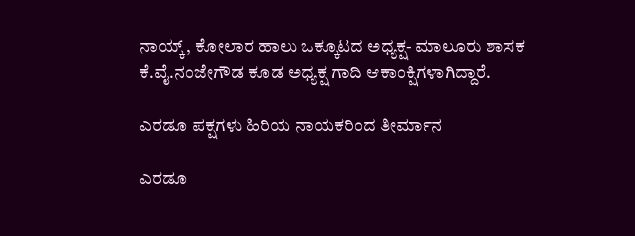ನಾಯ್ಕ್, ಕೋಲಾರ ಹಾಲು ಒಕ್ಕೂಟದ ಅಧ್ಯಕ್ಷ- ಮಾಲೂರು ಶಾಸಕ ಕೆ.ವೈ.ನಂಜೇಗೌಡ ಕೂಡ ಅಧ್ಯಕ್ಷ ಗಾದಿ ಆಕಾಂಕ್ಷಿಗಳಾಗಿದ್ದಾರೆ.

ಎರಡೂ ಪಕ್ಷಗಳು ಹಿರಿಯ ನಾಯಕರಿಂದ ತೀರ್ಮಾನ

ಎರಡೂ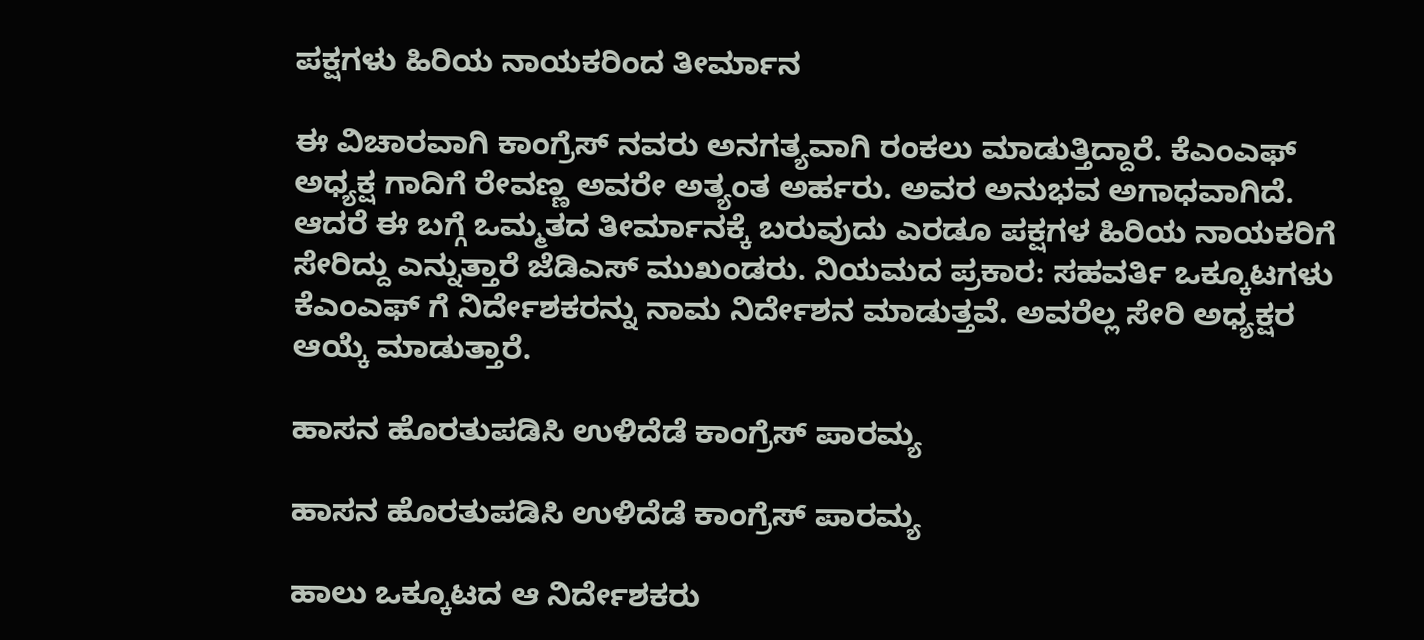ಪಕ್ಷಗಳು ಹಿರಿಯ ನಾಯಕರಿಂದ ತೀರ್ಮಾನ

ಈ ವಿಚಾರವಾಗಿ ಕಾಂಗ್ರೆಸ್ ನವರು ಅನಗತ್ಯವಾಗಿ ರಂಕಲು ಮಾಡುತ್ತಿದ್ದಾರೆ. ಕೆಎಂಎಫ್ ಅಧ್ಯಕ್ಷ ಗಾದಿಗೆ ರೇವಣ್ಣ ಅವರೇ ಅತ್ಯಂತ ಅರ್ಹರು. ಅವರ ಅನುಭವ ಅಗಾಧವಾಗಿದೆ. ಆದರೆ ಈ ಬಗ್ಗೆ ಒಮ್ಮತದ ತೀರ್ಮಾನಕ್ಕೆ ಬರುವುದು ಎರಡೂ ಪಕ್ಷಗಳ ಹಿರಿಯ ನಾಯಕರಿಗೆ ಸೇರಿದ್ದು ಎನ್ನುತ್ತಾರೆ ಜೆಡಿಎಸ್ ಮುಖಂಡರು. ನಿಯಮದ ಪ್ರಕಾರ: ಸಹವರ್ತಿ ಒಕ್ಕೂಟಗಳು ಕೆಎಂಎಫ್ ಗೆ ನಿರ್ದೇಶಕರನ್ನು ನಾಮ ನಿರ್ದೇಶನ ಮಾಡುತ್ತವೆ. ಅವರೆಲ್ಲ ಸೇರಿ ಅಧ್ಯಕ್ಷರ ಆಯ್ಕೆ ಮಾಡುತ್ತಾರೆ.

ಹಾಸನ ಹೊರತುಪಡಿಸಿ ಉಳಿದೆಡೆ ಕಾಂಗ್ರೆಸ್ ಪಾರಮ್ಯ

ಹಾಸನ ಹೊರತುಪಡಿಸಿ ಉಳಿದೆಡೆ ಕಾಂಗ್ರೆಸ್ ಪಾರಮ್ಯ

ಹಾಲು ಒಕ್ಕೂಟದ ಆ ನಿರ್ದೇಶಕರು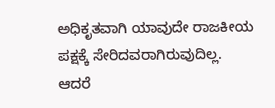ಅಧಿಕೃತವಾಗಿ ಯಾವುದೇ ರಾಜಕೀಯ ಪಕ್ಷಕ್ಕೆ ಸೇರಿದವರಾಗಿರುವುದಿಲ್ಲ. ಆದರೆ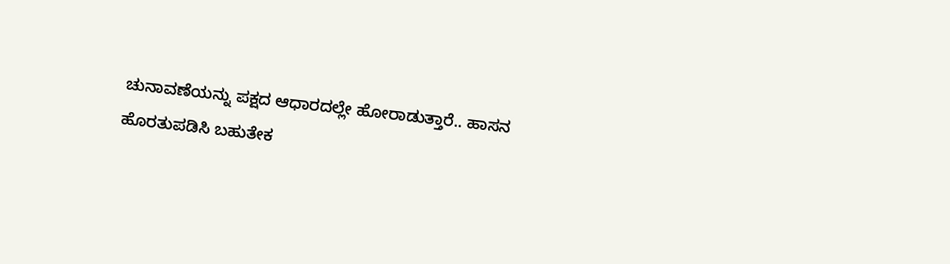ಚುನಾವಣೆಯನ್ನು ಪಕ್ಷದ ಆಧಾರದಲ್ಲೇ ಹೋರಾಡುತ್ತಾರೆ.. ಹಾಸನ ಹೊರತುಪಡಿಸಿ ಬಹುತೇಕ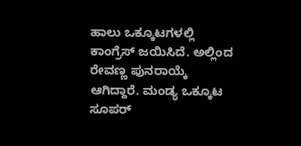ಹಾಲು ಒಕ್ಕೂಟಗಳಲ್ಲಿ ಕಾಂಗ್ರೆಸ್ ಜಯಿಸಿದೆ. ಅಲ್ಲಿಂದ ರೇವಣ್ಣ ಪುನರಾಯ್ಕೆ ಆಗಿದ್ದಾರೆ. ಮಂಡ್ಯ ಒಕ್ಕೂಟ ಸೂಪರ್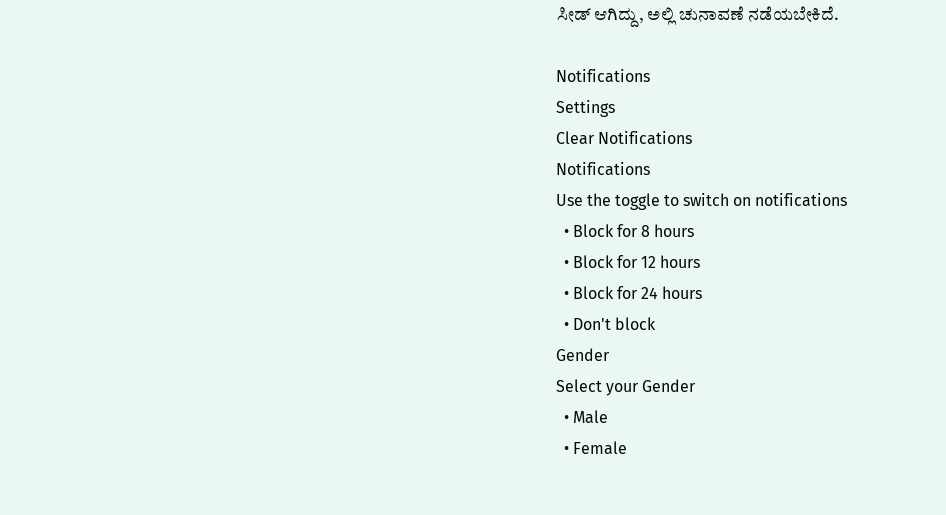ಸೀಡ್ ಆಗಿದ್ದು, ಅಲ್ಲಿ ಚುನಾವಣೆ ನಡೆಯಬೇಕಿದೆ.

Notifications
Settings
Clear Notifications
Notifications
Use the toggle to switch on notifications
  • Block for 8 hours
  • Block for 12 hours
  • Block for 24 hours
  • Don't block
Gender
Select your Gender
  • Male
  • Female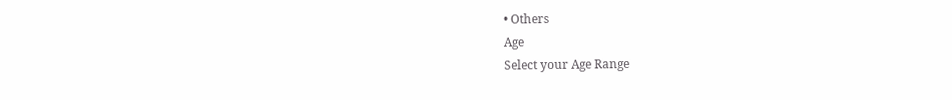• Others
Age
Select your Age Range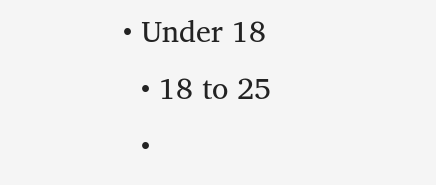• Under 18
  • 18 to 25
  •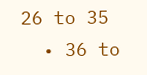26 to 35
  • 36 to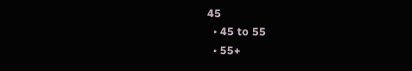45
  • 45 to 55
  • 55+